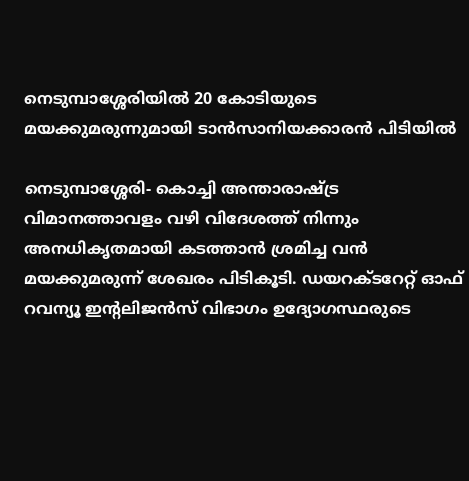നെടുമ്പാശ്ശേരിയില്‍ 20 കോടിയുടെ മയക്കുമരുന്നുമായി ടാന്‍സാനിയക്കാരന്‍ പിടിയില്‍

നെടുമ്പാശ്ശേരി- കൊച്ചി അന്താരാഷ്ട്ര  വിമാനത്താവളം വഴി വിദേശത്ത് നിന്നും അനധികൃതമായി കടത്താന്‍ ശ്രമിച്ച വന്‍ മയക്കുമരുന്ന് ശേഖരം പിടികൂടി. ഡയറക്ടറേറ്റ് ഓഫ് റവന്യൂ ഇന്റലിജന്‍സ് വിഭാഗം ഉദ്യോഗസ്ഥരുടെ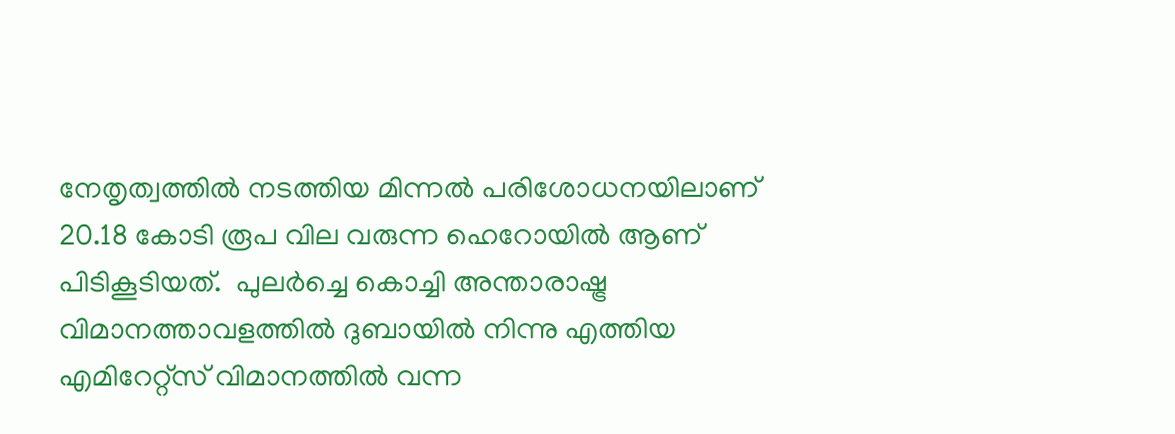നേതൃത്വത്തില്‍ നടത്തിയ മിന്നല്‍ പരിശോധനയിലാണ് 20.18 കോടി രൂപ വില വരുന്ന ഹെറോയില്‍ ആണ് പിടികൂടിയത്.  പുലര്‍ച്ചെ കൊച്ചി അന്താരാഷ്ട്ര വിമാനത്താവളത്തില്‍ ദുബായില്‍ നിന്നു എത്തിയ എമിറേറ്റ്‌സ് വിമാനത്തില്‍ വന്ന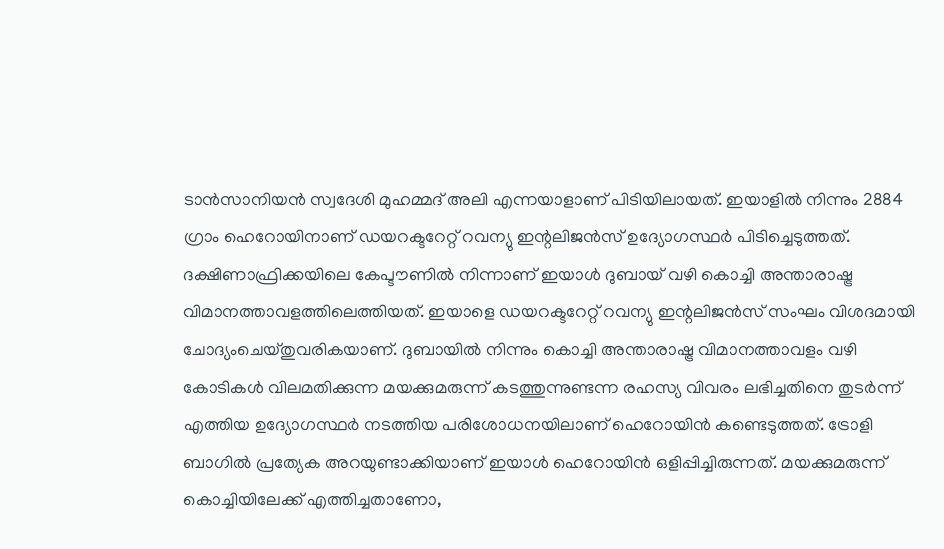ടാന്‍സാനിയന്‍ സ്വദേശി മുഹമ്മദ് അലി എന്നയാളാണ് പിടിയിലായത്. ഇയാളില്‍ നിന്നും 2884 ഗ്രാം ഹെറോയിനാണ് ഡയറക്ടറേറ്റ് റവന്യു ഇന്റലിജന്‍സ് ഉദ്യോഗസ്ഥര്‍ പിടിച്ചെടുത്തത്. ദക്ഷിണാഫ്രിക്കയിലെ കേപ്ടൗണില്‍ നിന്നാണ് ഇയാള്‍ ദുബായ് വഴി കൊച്ചി അന്താരാഷ്ട്ര വിമാനത്താവളത്തിലെത്തിയത്. ഇയാളെ ഡയറക്ടറേറ്റ് റവന്യു ഇന്റലിജന്‍സ് സംഘം വിശദമായി ചോദ്യംചെയ്തുവരികയാണ്. ദുബായില്‍ നിന്നും കൊച്ചി അന്താരാഷ്ട്ര വിമാനത്താവളം വഴി കോടികള്‍ വിലമതിക്കുന്ന മയക്കുമരുന്ന് കടത്തുന്നുണ്ടന്ന രഹസ്യ വിവരം ലഭിച്ചതിനെ തുടര്‍ന്ന് എത്തിയ ഉദ്യോഗസ്ഥര്‍ നടത്തിയ പരിശോധനയിലാണ് ഹെറോയിന്‍ കണ്ടെടുത്തത്. ട്രോളി ബാഗില്‍ പ്രത്യേക അറയുണ്ടാക്കിയാണ് ഇയാള്‍ ഹെറോയിന്‍ ഒളിപ്പിച്ചിരുന്നത്. മയക്കുമരുന്ന് കൊച്ചിയിലേക്ക് എത്തിച്ചതാണോ,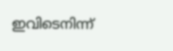ഇവിടെനിന്ന്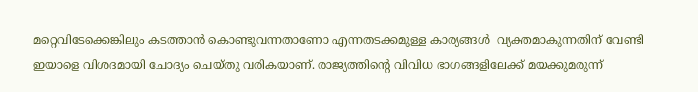മറ്റെവിടേക്കെങ്കിലും കടത്താന്‍ കൊണ്ടുവന്നതാണോ എന്നതടക്കമുള്ള കാര്യങ്ങള്‍  വ്യക്തമാകുന്നതിന് വേണ്ടി ഇയാളെ വിശദമായി ചോദ്യം ചെയ്തു വരികയാണ്. രാജ്യത്തിന്റെ വിവിധ ഭാഗങ്ങളിലേക്ക് മയക്കുമരുന്ന്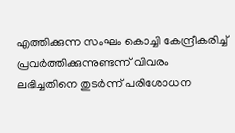എത്തിക്കുന്ന സംഘം കൊച്ചി കേന്ദ്രീകരിച്ച് പ്രവര്‍ത്തിക്കുന്നുണ്ടന്ന് വിവരം ലഭിച്ചതിനെ തുടര്‍ന്ന് പരിശോധന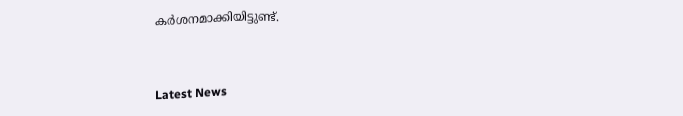കര്‍ശനമാക്കിയിട്ടുണ്ട്.



Latest News